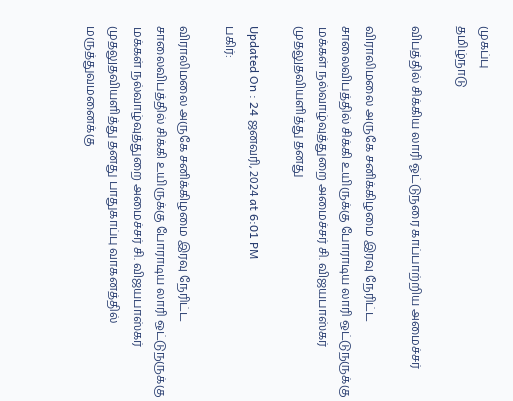முகப்பு
தமிழ்நாடு

விபத்தில் சிக்கிய லாரி ஓட்டுநரை காப்பாற்றிய அமைச்சர்

விராலிமலை அருகே சனிக்கிழமை இரவு நேரிட்ட சாலைவிபத்தில் சிக்கி உயிருக்கு போராடிய லாரி ஒட்டுநருக்கு மக்கள் நல்வாழ்வுத்துறை அமைச்சர் சி. விஜயபாஸ்கர் முதலுதவியளித்து தனது

Updated On : 24 ஜனவரி, 2024 at 6:01 PM
பகிர்:

விராலிமலை அருகே சனிக்கிழமை இரவு நேரிட்ட சாலைவிபத்தில் சிக்கி உயிருக்கு போராடிய லாரி ஒட்டுநருக்கு மக்கள் நல்வாழ்வுத்துறை அமைச்சர் சி. விஜயபாஸ்கர் முதலுதவியளித்து தனது பாதுகாப்பு வாகனத்தில் மருத்துவமனைக்கு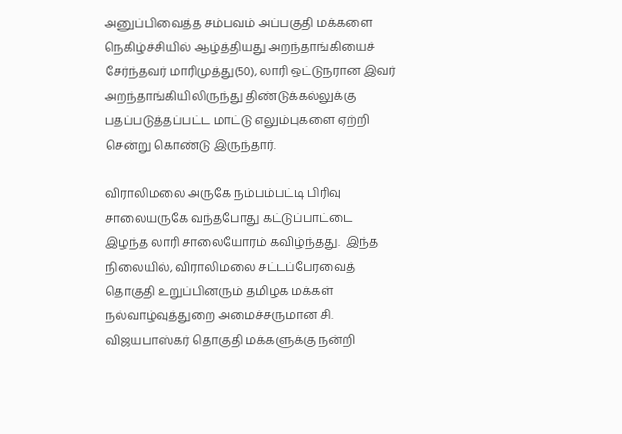அனுப்பிவைத்த சம்பவம் அப்பகுதி மக்களை நெகிழ்ச்சியில் ஆழ்த்தியது அறந்தாங்கியைச் சேர்ந்தவர் மாரிமுத்து(50), லாரி ஒட்டுநரான இவர் அறந்தாங்கியிலிருந்து திண்டுக்கல்லுக்கு பதப்படுத்தப்பட்ட மாட்டு எலும்புகளை ஏற்றி சென்று கொண்டு இருந்தார்.

விராலிமலை அருகே நம்பம்பட்டி பிரிவு சாலையருகே வந்தபோது கட்டுப்பாட்டை இழந்த லாரி சாலையோரம் கவிழ்ந்தது.  இந்த நிலையில், விராலிமலை சட்டப்பேரவைத் தொகுதி உறுப்பினரும் தமிழக மக்கள் நல்வாழ்வுத்துறை அமைச்சருமான சி. விஜயபாஸ்கர் தொகுதி மக்களுக்கு நன்றி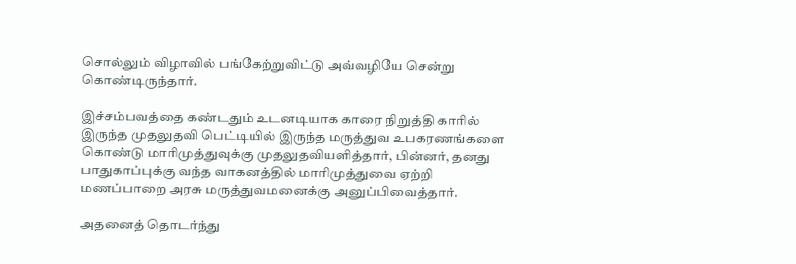சொல்லும் விழாவில் பங்கேற்றுவிட்டு அவ்வழியே சென்று கொண்டிருந்தார்.

இச்சம்பவத்தை கண்டதும் உடனடியாக காரை நிறுத்தி காரில் இருந்த முதலுதவி பெட்டியில் இருந்த மருத்துவ உபகரணங்களை கொண்டு மாரிமுத்துவுக்கு முதலுதவியளித்தார், பின்னர், தனது பாதுகாப்புக்கு வந்த வாகனத்தில் மாரிமுத்துவை ஏற்றி  மணப்பாறை அரசு மருத்துவமனைக்கு அனுப்பிவைத்தார்.

அதனைத் தொடர்ந்து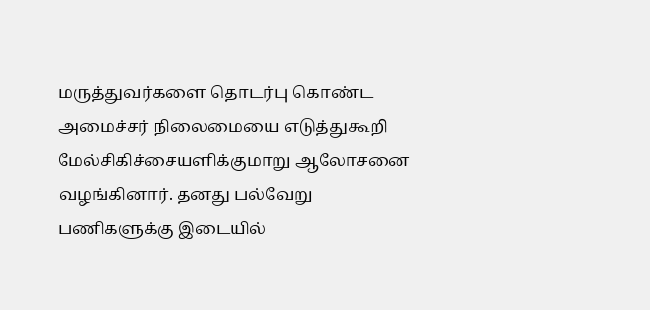மருத்துவர்களை தொடர்பு கொண்ட அமைச்சர் நிலைமையை எடுத்துகூறி மேல்சிகிச்சையளிக்குமாறு ஆலோசனை வழங்கினார். தனது பல்வேறு பணிகளுக்கு இடையில்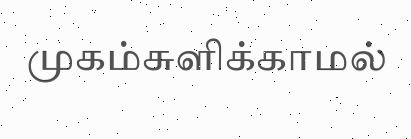முகம்சுளிக்காமல்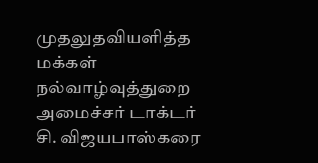முதலுதவியளித்த மக்கள் நல்வாழ்வுத்துறை அமைச்சர் டாக்டர் சி. விஜயபாஸ்கரை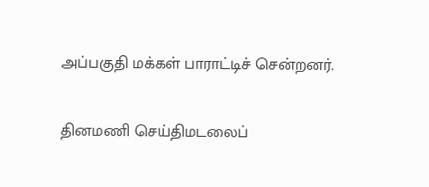அப்பகுதி மக்கள் பாராட்டிச் சென்றனர்.

தினமணி செய்திமடலைப்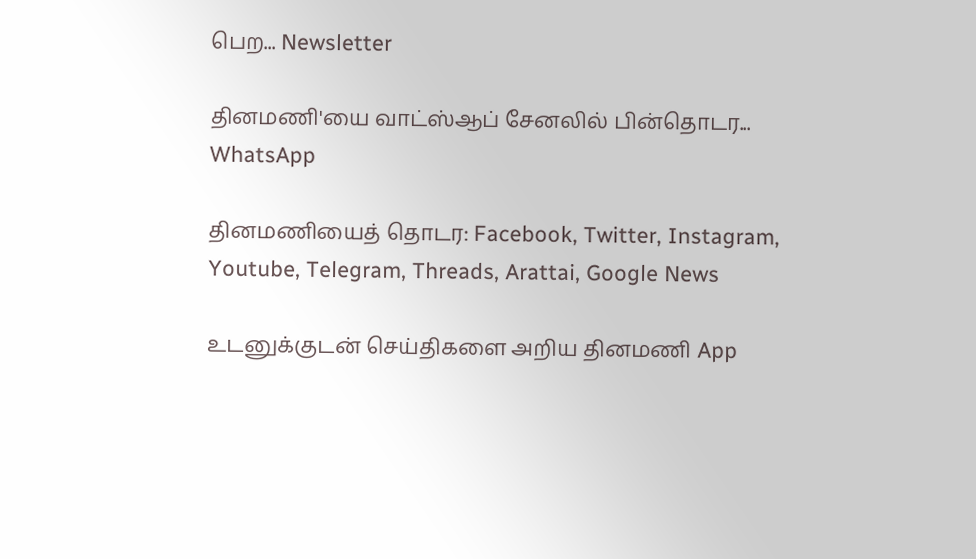பெற... Newsletter

தினமணி'யை வாட்ஸ்ஆப் சேனலில் பின்தொடர... WhatsApp

தினமணியைத் தொடர: Facebook, Twitter, Instagram, Youtube, Telegram, Threads, Arattai, Google News

உடனுக்குடன் செய்திகளை அறிய தினமணி App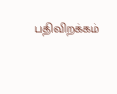பதிவிறக்கம்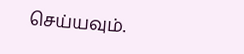செய்யவும்.